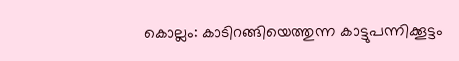കൊല്ലം: കാടിറങ്ങിയെത്തുന്ന കാട്ടുപന്നിക്കൂട്ടം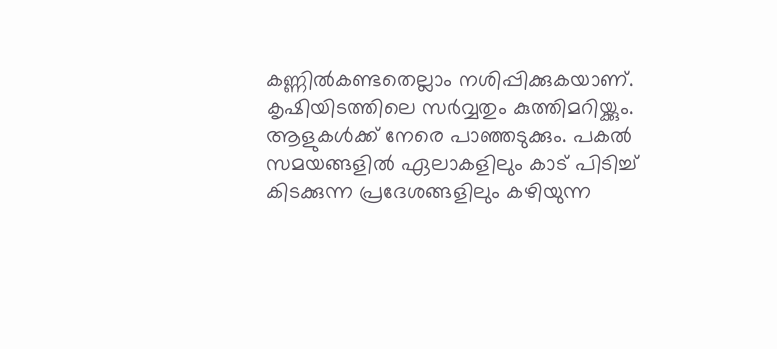കണ്ണിൽകണ്ടതെല്ലാം നശിപ്പിക്കുകയാണ്. കൃഷിയിടത്തിലെ സർവ്വതും കുത്തിമറിയ്ക്കും. ആളുകൾക്ക് നേരെ പാഞ്ഞടുക്കും. പകൽ സമയങ്ങളിൽ ഏലാകളിലും കാട് പിടിച്ച് കിടക്കുന്ന പ്രദേശങ്ങളിലും കഴിയുന്ന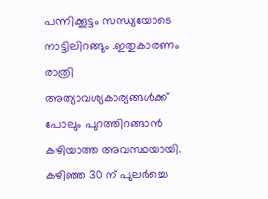പന്നിക്കൂട്ടം സന്ധ്യയോടെ നാട്ടിലിറങ്ങും .ഇതുകാരണം രാത്രി അത്യാവശ്യകാര്യങ്ങൾക്ക് പോലും പുറത്തിറങ്ങാൻ കഴിയാത്ത അവസ്ഥയായി.
കഴിഞ്ഞ 30 ന് പുലർച്ചെ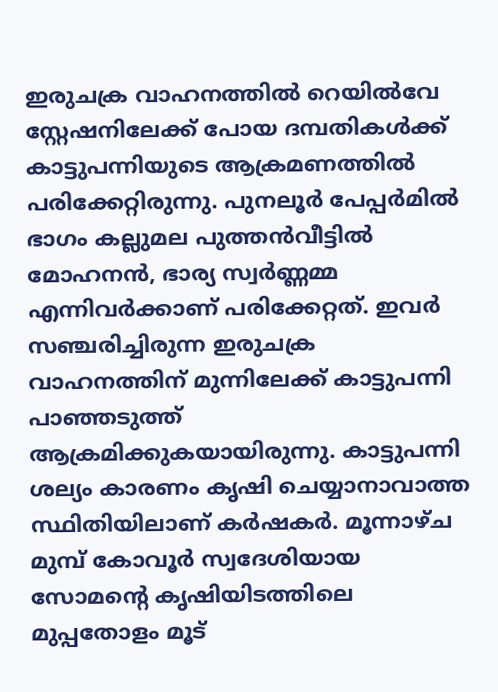ഇരുചക്ര വാഹനത്തിൽ റെയിൽവേ സ്റ്റേഷനിലേക്ക് പോയ ദമ്പതികൾക്ക് കാട്ടുപന്നിയുടെ ആക്രമണത്തിൽ പരിക്കേറ്റിരുന്നു. പുനലൂർ പേപ്പർമിൽ ഭാഗം കല്ലുമല പുത്തൻവീട്ടിൽ മോഹനൻ, ഭാര്യ സ്വർണ്ണമ്മ എന്നിവർക്കാണ് പരിക്കേറ്റത്. ഇവർ സഞ്ചരിച്ചിരുന്ന ഇരുചക്ര വാഹനത്തിന് മുന്നിലേക്ക് കാട്ടുപന്നി പാഞ്ഞടുത്ത് ആക്രമിക്കുകയായിരുന്നു. കാട്ടുപന്നി ശല്യം കാരണം കൃഷി ചെയ്യാനാവാത്ത സ്ഥിതിയിലാണ് കർഷകർ. മൂന്നാഴ്ച മുമ്പ് കോവൂർ സ്വദേശിയായ സോമന്റെ കൃഷിയിടത്തിലെ മുപ്പതോളം മൂട്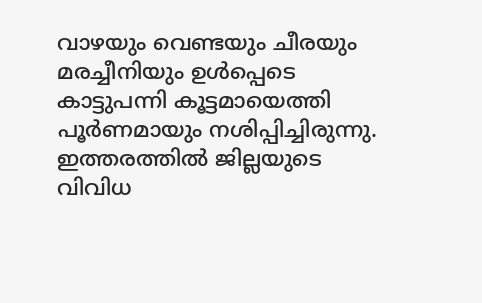വാഴയും വെണ്ടയും ചീരയും മരച്ചീനിയും ഉൾപ്പെടെ കാട്ടുപന്നി കൂട്ടമായെത്തി പൂർണമായും നശിപ്പിച്ചിരുന്നു. ഇത്തരത്തിൽ ജില്ലയുടെ വിവിധ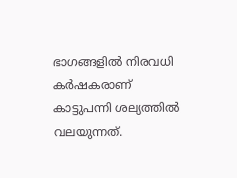ഭാഗങ്ങളിൽ നിരവധി കർഷകരാണ് കാട്ടുപന്നി ശല്യത്തിൽ വലയുന്നത്.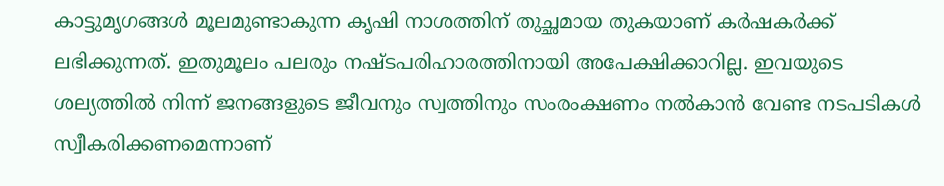കാട്ടുമൃഗങ്ങൾ മൂലമുണ്ടാകുന്ന കൃഷി നാശത്തിന് തുച്ഛമായ തുകയാണ് കർഷകർക്ക് ലഭിക്കുന്നത്. ഇതുമൂലം പലരും നഷ്ടപരിഹാരത്തിനായി അപേക്ഷിക്കാറില്ല. ഇവയുടെ ശല്യത്തിൽ നിന്ന് ജനങ്ങളുടെ ജീവനും സ്വത്തിനും സംരംക്ഷണം നൽകാൻ വേണ്ട നടപടികൾ സ്വീകരിക്കണമെന്നാണ്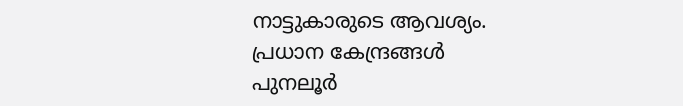നാട്ടുകാരുടെ ആവശ്യം.
പ്രധാന കേന്ദ്രങ്ങൾ
പുനലൂർ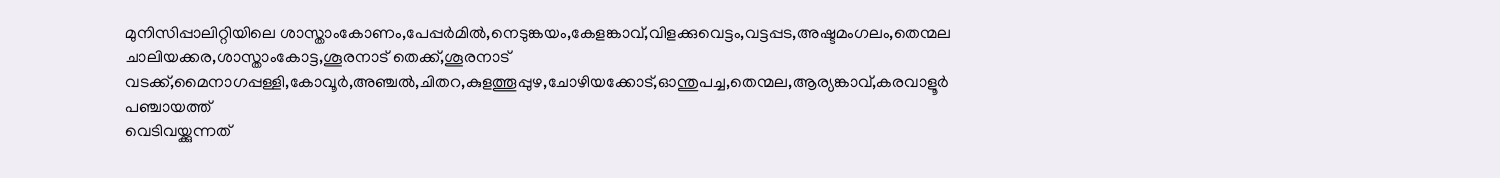മുനിസിപ്പാലിറ്റിയിലെ ശാസ്താംകോണം,പേപ്പർമിൽ,നെടുങ്കയം,കേളങ്കാവ്,വിളക്കുവെട്ടം,വട്ടപ്പട,അഷ്ടമംഗലം,തെന്മല ചാലിയക്കര,ശാസ്താംകോട്ട,ശൂരനാട് തെക്ക്,ശൂരനാട് വടക്ക്,മൈനാഗപ്പള്ളി,കോവൂർ,അഞ്ചൽ,ചിതറ,കുളത്തൂപ്പുഴ,ചോഴിയക്കോട്,ഓന്തുപച്ച,തെന്മല,ആര്യങ്കാവ്,കരവാളൂർ പഞ്ചായത്ത്
വെടിവയ്ക്കുന്നത്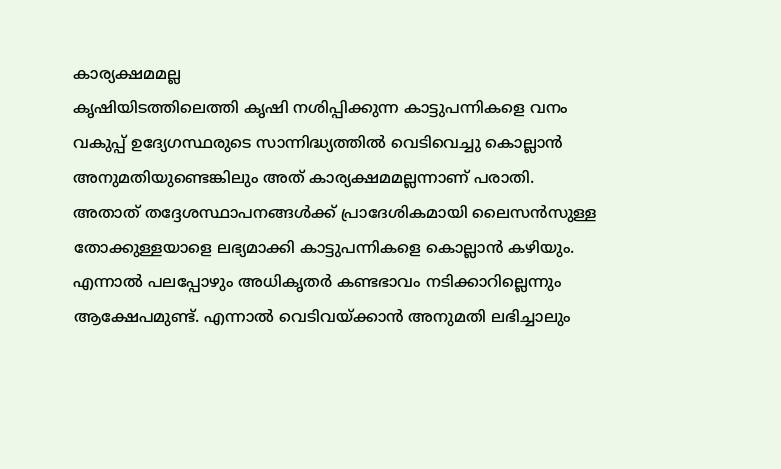കാര്യക്ഷമമല്ല
കൃഷിയിടത്തിലെത്തി കൃഷി നശിപ്പിക്കുന്ന കാട്ടുപന്നികളെ വനം വകുപ്പ് ഉദ്യേഗസ്ഥരുടെ സാന്നിദ്ധ്യത്തിൽ വെടിവെച്ചു കൊല്ലാൻ അനുമതിയുണ്ടെങ്കിലും അത് കാര്യക്ഷമമല്ലന്നാണ് പരാതി. അതാത് തദ്ദേശസ്ഥാപനങ്ങൾക്ക് പ്രാദേശികമായി ലൈസൻസുള്ള തോക്കുള്ളയാളെ ലഭ്യമാക്കി കാട്ടുപന്നികളെ കൊല്ലാൻ കഴിയും. എന്നാൽ പലപ്പോഴും അധികൃതർ കണ്ടഭാവം നടിക്കാറില്ലെന്നും ആക്ഷേപമുണ്ട്. എന്നാൽ വെടിവയ്ക്കാൻ അനുമതി ലഭിച്ചാലും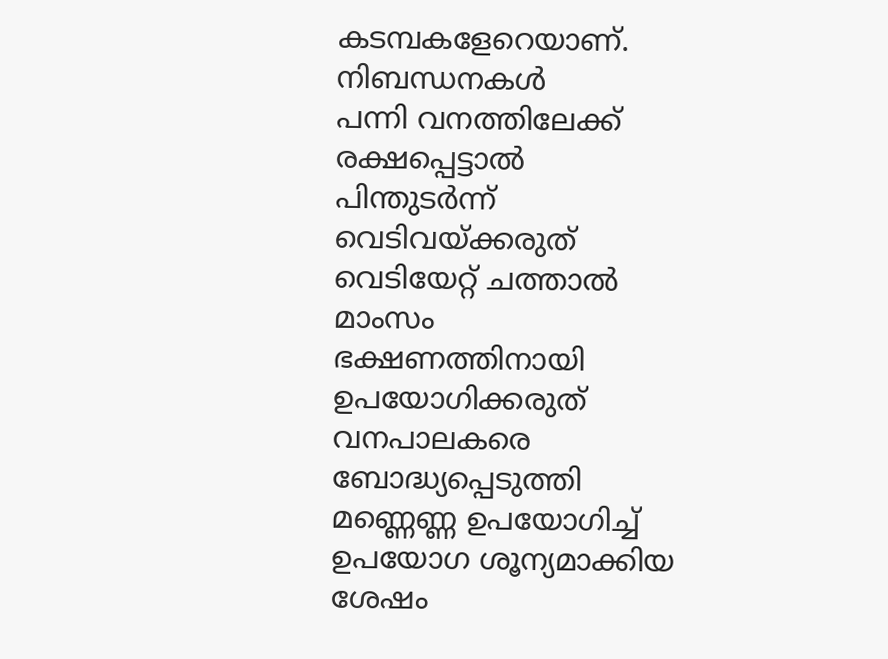കടമ്പകളേറെയാണ്.
നിബന്ധനകൾ
പന്നി വനത്തിലേക്ക് രക്ഷപ്പെട്ടാൽ പിന്തുടർന്ന് വെടിവയ്ക്കരുത്
വെടിയേറ്റ് ചത്താൽ മാംസം ഭക്ഷണത്തിനായി ഉപയോഗിക്കരുത്
വനപാലകരെ ബോദ്ധ്യപ്പെടുത്തി മണ്ണെണ്ണ ഉപയോഗിച്ച് ഉപയോഗ ശൂന്യമാക്കിയ ശേഷം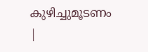കുഴിച്ചുമൂടണം
|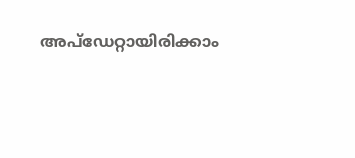അപ്ഡേറ്റായിരിക്കാം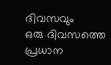ദിവസവും
ഒരു ദിവസത്തെ പ്രധാന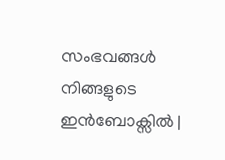സംഭവങ്ങൾ നിങ്ങളുടെ ഇൻബോക്സിൽ |